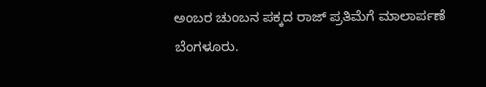ಅಂಬರ ಚುಂಬನ ಪಕ್ಕದ ರಾಜ್ ಪ್ರತಿಮೆಗೆ ಮಾಲಾರ್ಪಣೆ
ಬೆಂಗಳೂರು.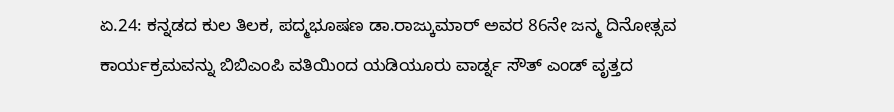ಏ.24: ಕನ್ನಡದ ಕುಲ ತಿಲಕ, ಪದ್ಮಭೂಷಣ ಡಾ.ರಾಜ್ಕುಮಾರ್ ಅವರ 86ನೇ ಜನ್ಮ ದಿನೋತ್ಸವ ಕಾರ್ಯಕ್ರಮವನ್ನು ಬಿಬಿಎಂಪಿ ವತಿಯಿಂದ ಯಡಿಯೂರು ವಾರ್ಡ್ನ ಸೌತ್ ಎಂಡ್ ವೃತ್ತದ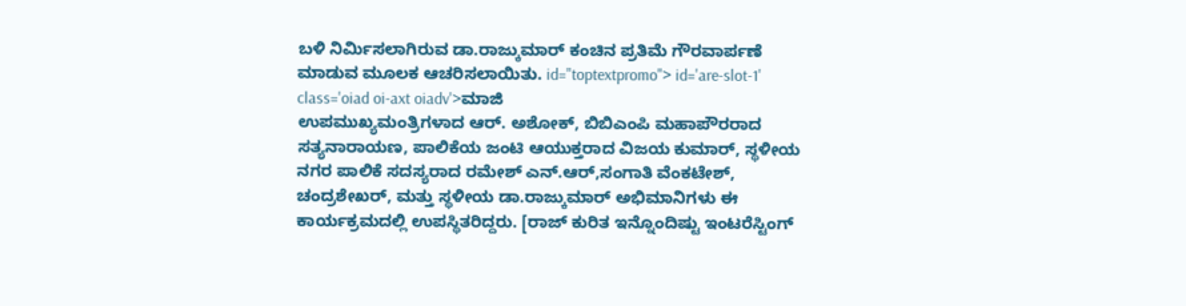ಬಳಿ ನಿರ್ಮಿಸಲಾಗಿರುವ ಡಾ.ರಾಜ್ಕುಮಾರ್ ಕಂಚಿನ ಪ್ರತಿಮೆ ಗೌರವಾರ್ಪಣೆ ಮಾಡುವ ಮೂಲಕ ಆಚರಿಸಲಾಯಿತು. id="toptextpromo"> id='are-slot-1' class='oiad oi-axt oiadv'>ಮಾಜಿ
ಉಪಮುಖ್ಯಮಂತ್ರಿಗಳಾದ ಆರ್. ಅಶೋಕ್, ಬಿಬಿಎಂಪಿ ಮಹಾಪೌರರಾದ ಸತ್ಯನಾರಾಯಣ, ಪಾಲಿಕೆಯ ಜಂಟಿ ಆಯುಕ್ತರಾದ ವಿಜಯ ಕುಮಾರ್, ಸ್ಥಳೀಯ ನಗರ ಪಾಲಿಕೆ ಸದಸ್ಯರಾದ ರಮೇಶ್ ಎನ್.ಆರ್,ಸಂಗಾತಿ ವೆಂಕಟೇಶ್, ಚಂದ್ರಶೇಖರ್, ಮತ್ತು ಸ್ಥಳೀಯ ಡಾ.ರಾಜ್ಕುಮಾರ್ ಅಭಿಮಾನಿಗಳು ಈ ಕಾರ್ಯಕ್ರಮದಲ್ಲಿ ಉಪಸ್ಥಿತರಿದ್ದರು. [ರಾಜ್ ಕುರಿತ ಇನ್ನೊಂದಿಷ್ಟು ಇಂಟರೆಸ್ಟಿಂಗ್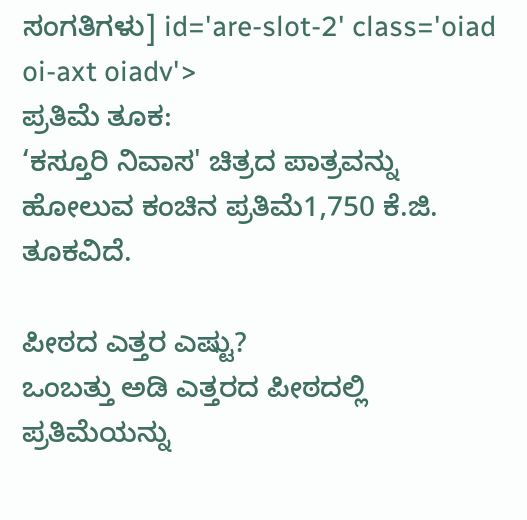ಸಂಗತಿಗಳು] id='are-slot-2' class='oiad oi-axt oiadv'>
ಪ್ರತಿಮೆ ತೂಕ:
‘ಕಸ್ತೂರಿ ನಿವಾಸ' ಚಿತ್ರದ ಪಾತ್ರವನ್ನು ಹೋಲುವ ಕಂಚಿನ ಪ್ರತಿಮೆ1,750 ಕೆ.ಜಿ. ತೂಕವಿದೆ.

ಪೀಠದ ಎತ್ತರ ಎಷ್ಟು?
ಒಂಬತ್ತು ಅಡಿ ಎತ್ತರದ ಪೀಠದಲ್ಲಿ ಪ್ರತಿಮೆಯನ್ನು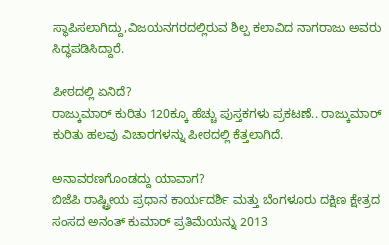ಸ್ಥಾಪಿಸಲಾಗಿದ್ದು,ವಿಜಯನಗರದಲ್ಲಿರುವ ಶಿಲ್ಪ ಕಲಾವಿದ ನಾಗರಾಜು ಅವರು ಸಿದ್ಧಪಡಿಸಿದ್ದಾರೆ.

ಪೀಠದಲ್ಲಿ ಏನಿದೆ?
ರಾಜ್ಕುಮಾರ್ ಕುರಿತು 120ಕ್ಕೂ ಹೆಚ್ಚು ಪುಸ್ತಕಗಳು ಪ್ರಕಟಣೆ.. ರಾಜ್ಕುಮಾರ್ ಕುರಿತು ಹಲವು ವಿಚಾರಗಳನ್ನು ಪೀಠದಲ್ಲಿ ಕೆತ್ತಲಾಗಿದೆ.

ಅನಾವರಣಗೊಂಡದ್ದು ಯಾವಾಗ?
ಬಿಜೆಪಿ ರಾಷ್ಟ್ರೀಯ ಪ್ರಧಾನ ಕಾರ್ಯದರ್ಶಿ ಮತ್ತು ಬೆಂಗಳೂರು ದಕ್ಷಿಣ ಕ್ಷೇತ್ರದ ಸಂಸದ ಅನಂತ್ ಕುಮಾರ್ ಪ್ರತಿಮೆಯನ್ನು 2013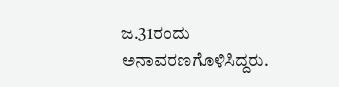ಜ.31ರಂದು ಅನಾವರಣಗೊಳಿಸಿದ್ದರು.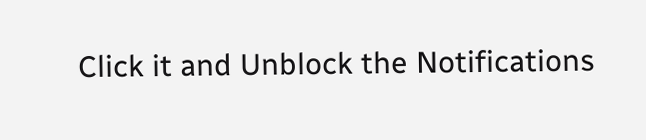Click it and Unblock the Notifications